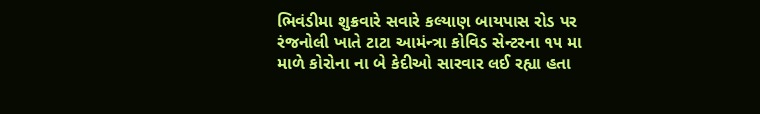ભિવંડીમા શુક્રવારે સવારે કલ્યાણ બાયપાસ રોડ પર રંજનોલી ખાતે ટાટા આમંન્ત્રા કોવિડ સેન્ટરના ૧૫ મા માળે કોરોના ના બે કેદીઓ સારવાર લઈ રહ્યા હતા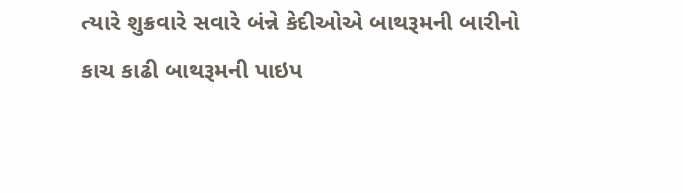ત્યારે શુક્રવારે સવારે બંન્ને કેદીઓએ બાથરૂમની બારીનો કાચ કાઢી બાથરૂમની પાઇપ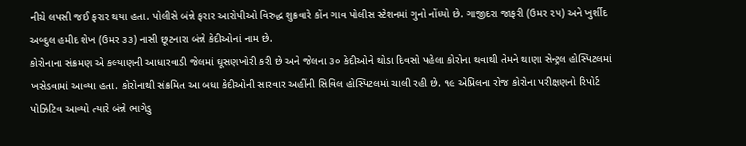નીચે લપસી જઈ ફરાર થયા હતા. પોલીસે બંન્ને ફરાર આરોપીઓ વિરુદ્ધ શુક્રવારે કોંન ગાવ પોલીસ સ્ટેશનમાં ગુનો નોંધ્યો છે. ગાજીદરા જાફરી (ઉમર ૨૫) અને ખુર્શીદ અબ્દુલ હમીદ શેખ (ઉમર ૩૩) નાસી છૂટનારા બંન્ને કેદીઓનાં નામ છે.
કોરોનાના સંક્રમણ એ કલ્યાણની આધારવાડી જેલમાં ઘૂસણખોરી કરી છે અને જેલના ૩૦ કેદીઓને થોડા દિવસો પહેલા કોરોના થવાથી તેમને થાણા સેન્ટ્રલ હોસ્પિટલમાં ખસેડવામાં આવ્યા હતા. કોરોનાથી સંક્રમિત આ બધા કેદીઓની સારવાર અહીંની સિવિલ હોસ્પિટલમાં ચાલી રહી છે. ૧૯ એપ્રિલના રોજ કોરોના પરીક્ષણનો રિપોર્ટ પોઝિટિવ આવ્યો ત્યારે બંન્ને ભાગેડુ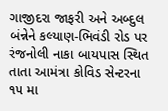ગાજીદરા જાફરી અને અબ્દુલ બંન્નેને કલ્યાણ-ભિવંડી રોડ પર રંજનોલી નાકા બાયપાસ સ્થિત તાતા આમંત્રા કોવિડ સેન્ટરના ૧૫ મા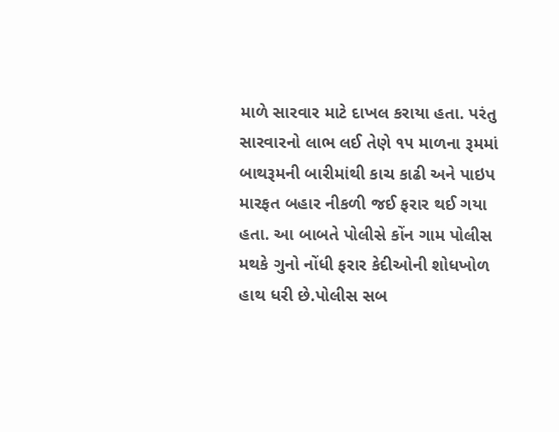માળે સારવાર માટે દાખલ કરાયા હતા. પરંતુ સારવારનો લાભ લઈ તેણે ૧૫ માળના રૂમમાં બાથરૂમની બારીમાંથી કાચ કાઢી અને પાઇપ મારફત બહાર નીકળી જઈ ફરાર થઈ ગયા હતા. આ બાબતે પોલીસે કોંન ગામ પોલીસ મથકે ગુનો નોંધી ફરાર કેદીઓની શોધખોળ હાથ ધરી છે.પોલીસ સબ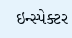ઇન્સ્પેક્ટર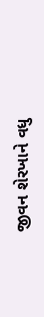જીવન શેરખાને વધુ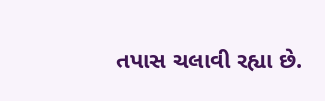તપાસ ચલાવી રહ્યા છે.